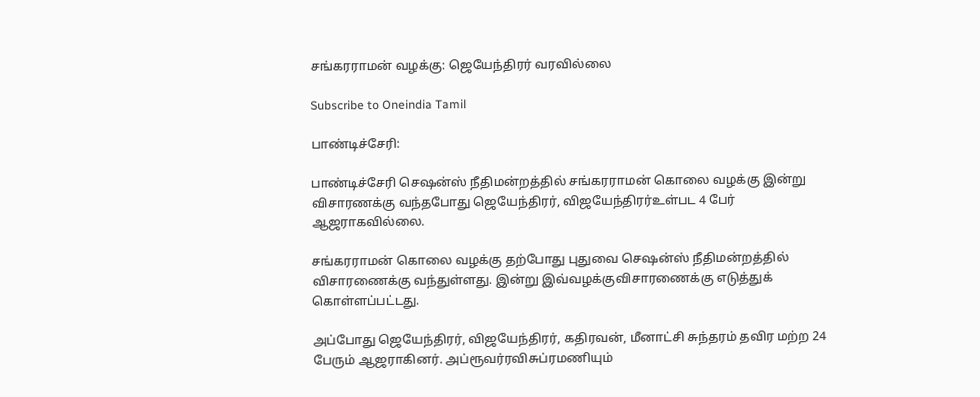சங்கரராமன் வழக்கு: ஜெயேந்திரர் வரவில்லை

Subscribe to Oneindia Tamil

பாண்டிச்சேரி:

பாண்டிச்சேரி செஷன்ஸ் நீதிமன்றத்தில் சங்கரராமன் கொலை வழக்கு இன்று விசாரணக்கு வந்தபோது ஜெயேந்திரர், விஜயேந்திரர்உள்பட 4 பேர் ஆஜராகவில்லை.

சங்கரராமன் கொலை வழக்கு தற்போது புதுவை செஷன்ஸ் நீதிமன்றத்தில் விசாரணைக்கு வந்துள்ளது. இன்று இவ்வழக்குவிசாரணைக்கு எடுத்துக் கொள்ளப்பட்டது.

அப்போது ஜெயேந்திரர், விஜயேந்திரர், கதிரவன், மீனாட்சி சுந்தரம் தவிர மற்ற 24 பேரும் ஆஜராகினர். அப்ரூவர்ரவிசுப்ரமணியும்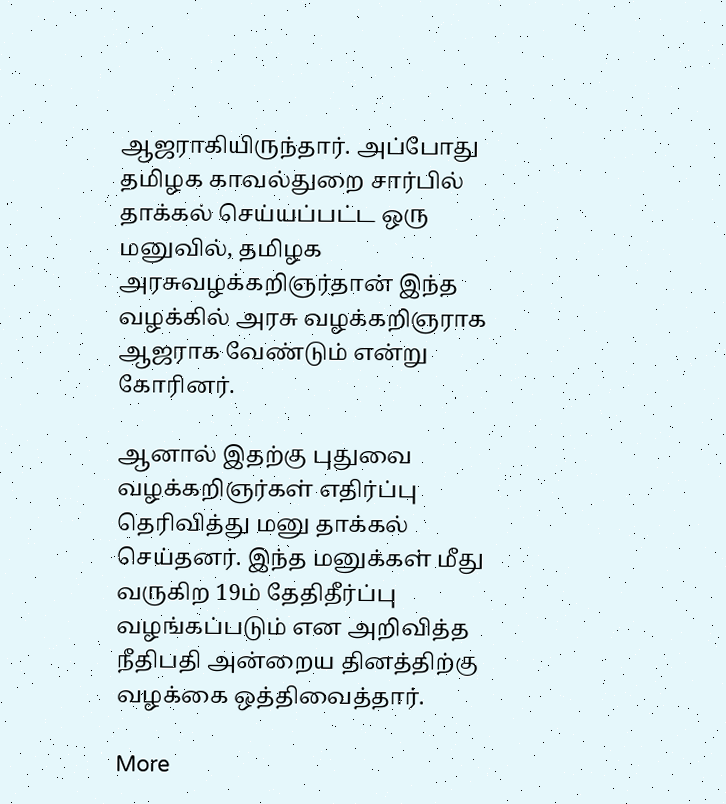ஆஜராகியிருந்தார். அப்போது தமிழக காவல்துறை சார்பில் தாக்கல் செய்யப்பட்ட ஒரு மனுவில், தமிழக அரசுவழக்கறிஞர்தான் இந்த வழக்கில் அரசு வழக்கறிஞராக ஆஜராக வேண்டும் என்று கோரினர்.

ஆனால் இதற்கு புதுவை வழக்கறிஞர்கள் எதிர்ப்பு தெரிவித்து மனு தாக்கல் செய்தனர். இந்த மனுக்கள் மீது வருகிற 19ம் தேதிதீர்ப்பு வழங்கப்படும் என அறிவித்த நீதிபதி அன்றைய தினத்திற்கு வழக்கை ஒத்திவைத்தார்.

More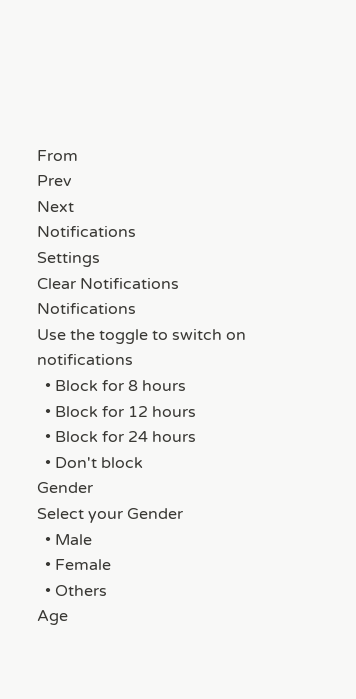From
Prev
Next
Notifications
Settings
Clear Notifications
Notifications
Use the toggle to switch on notifications
  • Block for 8 hours
  • Block for 12 hours
  • Block for 24 hours
  • Don't block
Gender
Select your Gender
  • Male
  • Female
  • Others
Age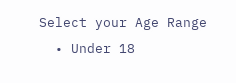Select your Age Range
  • Under 18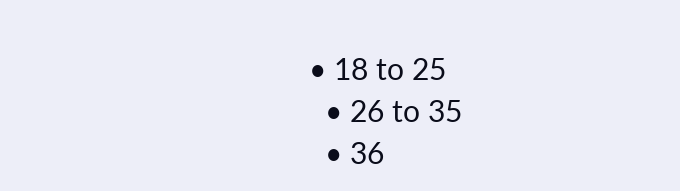• 18 to 25
  • 26 to 35
  • 36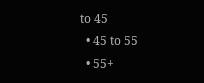to 45
  • 45 to 55
  • 55+